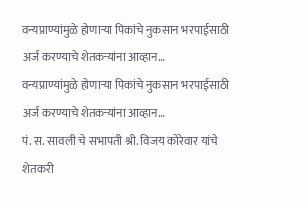वन्यप्राण्यांमुळे होणाऱ्या पिकांचे नुकसान भरपाईसाठी अर्ज करण्याचे शेतकऱ्यांना आव्हान…
वन्यप्राण्यांमुळे होणाऱ्या पिकांचे नुकसान भरपाईसाठी अर्ज करण्याचे शेतकऱ्यांना आव्हान…
पं. स. सावली चे सभापती श्री. विजय कोरेवार यांचे शेतकरी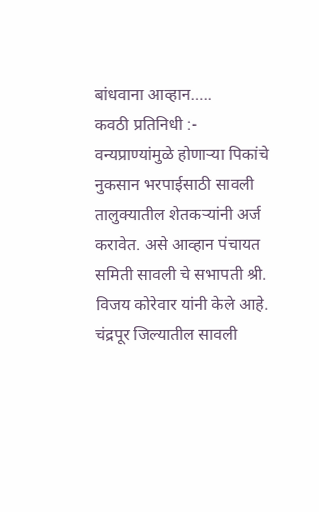बांधवाना आव्हान…..
कवठी प्रतिनिधी :- वन्यप्राण्यांमुळे होणाऱ्या पिकांचे नुकसान भरपाईसाठी सावली तालुक्यातील शेतकऱ्यांनी अर्ज करावेत. असे आव्हान पंचायत समिती सावली चे सभापती श्री. विजय कोरेवार यांनी केले आहे. चंद्रपूर जिल्यातील सावली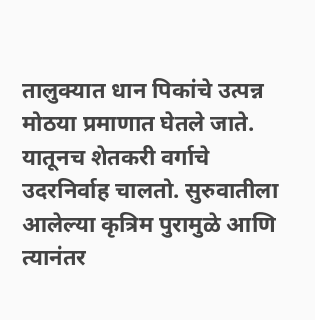तालुक्यात धान पिकांचे उत्पन्न मोठया प्रमाणात घेतले जाते. यातूनच शेतकरी वर्गाचे उदरनिर्वाह चालतो. सुरुवातीला आलेल्या कृत्रिम पुरामुळे आणि त्यानंतर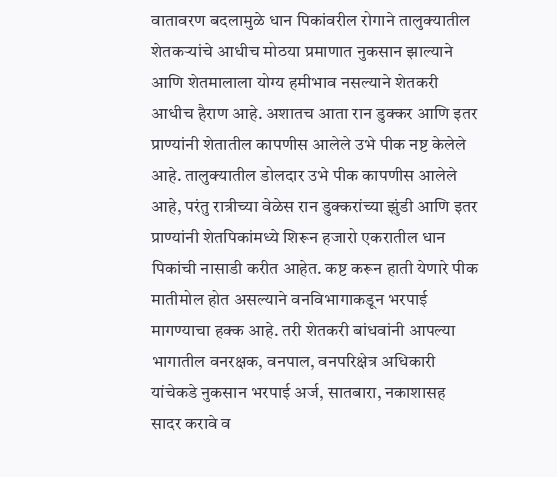वातावरण बदलामुळे धान पिकांवरील रोगाने तालुक्यातील शेतकऱ्यांचे आधीच मोठया प्रमाणात नुकसान झाल्याने आणि शेतमालाला योग्य हमीभाव नसल्याने शेतकरी आधीच हैराण आहे. अशातच आता रान डुक्कर आणि इतर प्राण्यांनी शेतातील कापणीस आलेले उभे पीक नष्ट केलेले आहे. तालुक्यातील डोलदार उभे पीक कापणीस आलेले आहे, परंतु रात्रीच्या वेळेस रान डुक्करांच्या झुंडी आणि इतर प्राण्यांनी शेतपिकांमध्ये शिरून हजारो एकरातील धान पिकांची नासाडी करीत आहेत. कष्ट करून हाती येणारे पीक मातीमोल होत असल्याने वनविभागाकडून भरपाई मागण्याचा हक्क आहे. तरी शेतकरी बांधवांनी आपल्या भागातील वनरक्षक, वनपाल, वनपरिक्षेत्र अधिकारी यांचेकडे नुकसान भरपाई अर्ज, सातबारा, नकाशासह सादर करावे व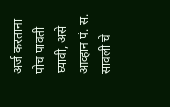अर्ज करताना पोच पावती घ्यावी, असे आव्हान पं. स. सावली चे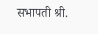सभापती श्री.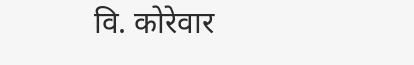वि. कोरेवार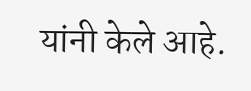यांनी केले आहे.